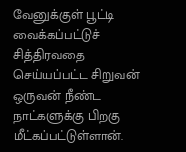வேனுக்குள் பூட்டி வைக்கப்பட்டுச் சித்திரவதை செய்யப்பட்ட சிறுவன் ஒருவன் நீண்ட நாட்களுக்கு பிறகு மீட்கப்பட்டுள்ளான்.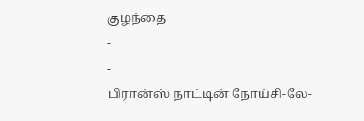குழந்தை
-
-
பிரான்ஸ் நாட்டின் நோய்சி-லே-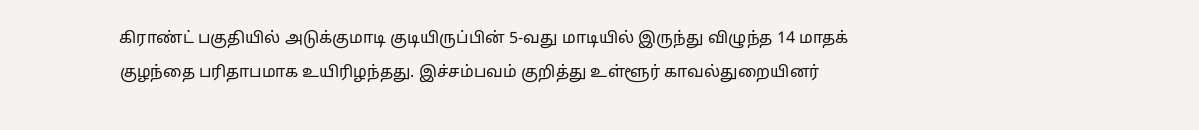கிராண்ட் பகுதியில் அடுக்குமாடி குடியிருப்பின் 5-வது மாடியில் இருந்து விழுந்த 14 மாதக் குழந்தை பரிதாபமாக உயிரிழந்தது. இச்சம்பவம் குறித்து உள்ளூர் காவல்துறையினர்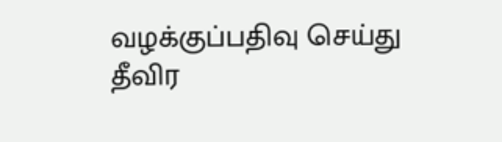வழக்குப்பதிவு செய்து தீவிர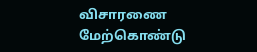விசாரணை மேற்கொண்டு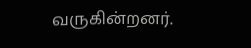வருகின்றனர்.